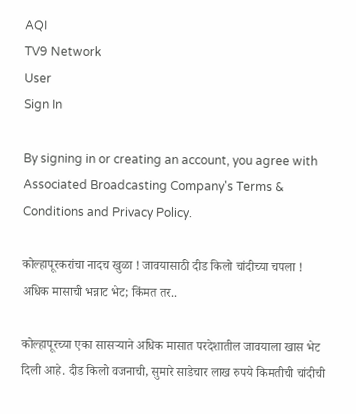AQI
TV9 Network
User
Sign In

By signing in or creating an account, you agree with Associated Broadcasting Company's Terms & Conditions and Privacy Policy.

कोल्हापूरकरांचा नादच खुळा ! जावयासाठी दीड किलो चांदीच्या चपला ! अधिक मासाची भन्नाट भेट; किंमत तर..

कोल्हापूरच्या एका सासर्‍याने अधिक मासात परदेशातील जावयाला खास भेट दिली आहे. दीड किलो वजनाची, सुमारे साडेचार लाख रुपये किमतीची चांदीची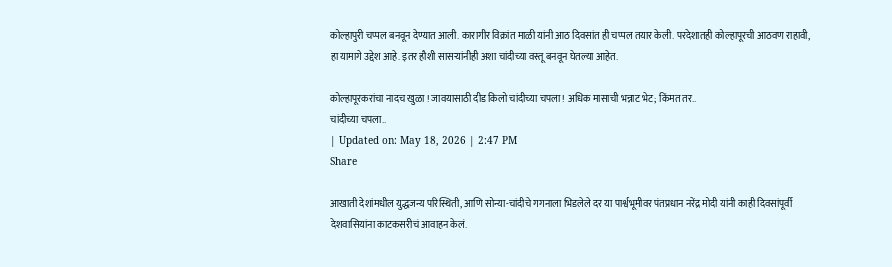कोल्हापुरी चप्पल बनवून देण्यात आली. कारागीर विक्रांत माळी यांनी आठ दिवसांत ही चप्पल तयार केली. परदेशातही कोल्हापूरची आठवण राहावी, हा यामागे उद्देश आहे. इतर हौशी सासर्‍यांनीही अशा चांदीच्या वस्तू बनवून घेतल्या आहेत.

कोल्हापूरकरांचा नादच खुळा ! जावयासाठी दीड किलो चांदीच्या चपला ! अधिक मासाची भन्नाट भेट; किंमत तर..
चांदीच्या चपला..
| Updated on: May 18, 2026 | 2:47 PM
Share

आखाती देशांमधील युद्धजन्य परिस्थिती, आणि सोन्या-चांदीचे गगनाला भिडलेले दर या पार्श्वभूमीवर पंतप्रधान नरेंद्र मोदी यांनी काही दिवसांपूर्वी देशवासियांना काटकसरीचं आवाहन केलं.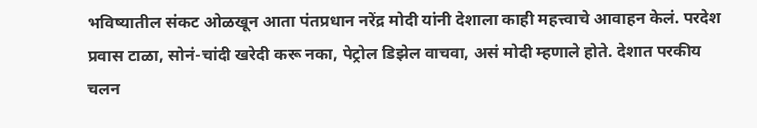भविष्यातील संकट ओळखून आता पंतप्रधान नरेंद्र मोदी यांनी देशाला काही महत्त्वाचे आवाहन केलं. परदेश प्रवास टाळा, सोनं-चांदी खरेदी करू नका, पेट्रोल डिझेल वाचवा, असं मोदी म्हणाले होते. देशात परकीय चलन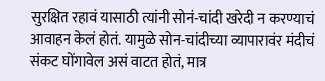सुरक्षित रहावं यासाठी त्यांनी सोनं-चांदी खरेदी न करण्याचं आवाहन केलं होतं. यामुळे सोन-चांदीच्या व्यापारावंर मंदीचं संकट घोंगावेल असं वाटत होतं, मात्र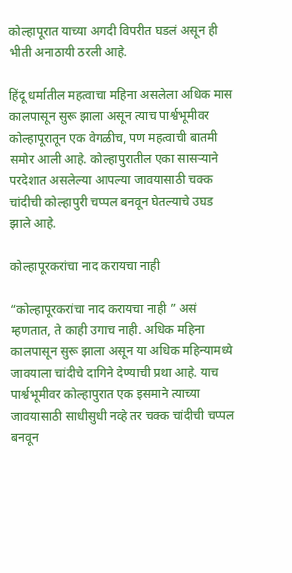कोल्हापूरात याच्या अगदी विपरीत घडलं असून ही भीती अनाठायी ठरली आहे.

हिंदू धर्मातील महत्वाचा महिना असलेला अधिक मास कालपासून सुरू झाला असून त्याच पार्श्वभूमीवर कोल्हापूरातून एक वेगळीच, पण महत्वाची बातमी समोर आली आहे. कोल्हापुरातील एका सासर्‍याने परदेशात असलेल्या आपल्या जावयासाठी चक्क चांदीची कोल्हापुरी चप्पल बनवून घेतल्याचे उघड झाले आहे.

कोल्हापूरकरांचा नाद करायचा नाही

“कोल्हापूरकरांचा नाद करायचा नाही ” असं म्हणतात, ते काही उगाच नाही. अधिक महिना कालपासून सुरू झाला असून या अधिक महिन्यामध्ये जावयाला चांदीचे दागिने देण्याची प्रथा आहे. याच पार्श्वभूमीवर कोल्हापुरात एक इसमाने त्याच्या जावयासाठी साधीसुधी नव्हे तर चक्क चांदीची चप्पल बनवून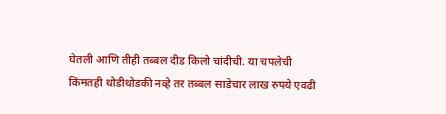घेतली आणि तीही तब्बल दीड किलो चांदीची. या चपलेची किंमतही थोडीथोडकी नव्हे तर तब्बल साडेचार लाख रुपये एवढी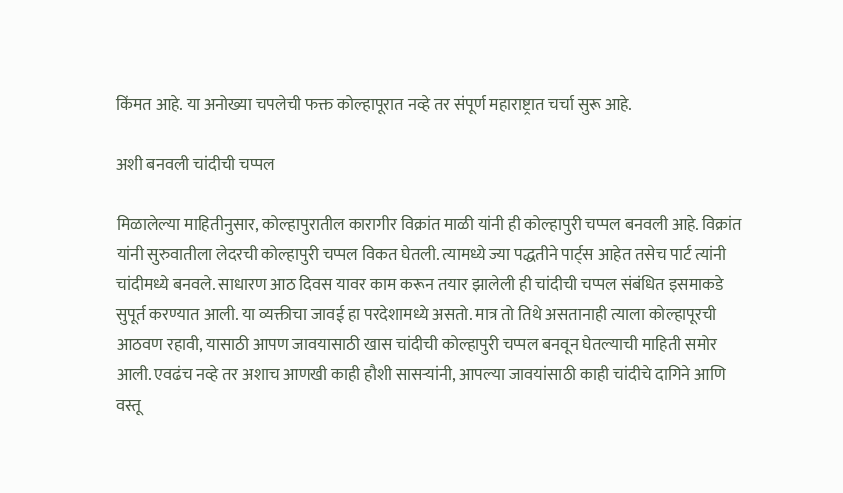किंमत आहे. या अनोख्या चपलेची फक्त कोल्हापूरात नव्हे तर संपूर्ण महाराष्ट्रात चर्चा सुरू आहे.

अशी बनवली चांदीची चप्पल

मिळालेल्या माहितीनुसार, कोल्हापुरातील कारागीर विक्रांत माळी यांनी ही कोल्हापुरी चप्पल बनवली आहे. विक्रांत यांनी सुरुवातीला लेदरची कोल्हापुरी चप्पल विकत घेतली. त्यामध्ये ज्या पद्धतीने पार्ट्स आहेत तसेच पार्ट त्यांनी चांदीमध्ये बनवले. साधारण आठ दिवस यावर काम करून तयार झालेली ही चांदीची चप्पल संबंधित इसमाकडे सुपूर्त करण्यात आली. या व्यक्तीचा जावई हा परदेशामध्ये असतो. मात्र तो तिथे असतानाही त्याला कोल्हापूरची आठवण रहावी, यासाठी आपण जावयासाठी खास चांदीची कोल्हापुरी चप्पल बनवून घेतल्याची माहिती समोर आली. एवढंच नव्हे तर अशाच आणखी काही हौशी सासर्‍यांनी, आपल्या जावयांसाठी काही चांदीचे दागिने आणि वस्तू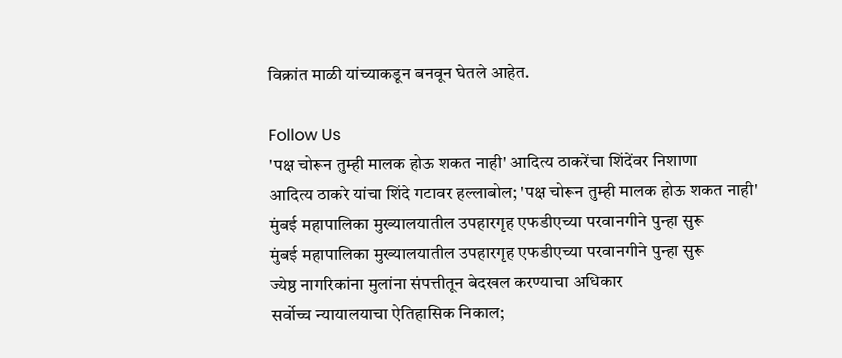विक्रांत माळी यांच्याकडून बनवून घेतले आहेत.

Follow Us
'पक्ष चोरून तुम्ही मालक होऊ शकत नाही' आदित्य ठाकरेंचा शिंदेंवर निशाणा
आदित्य ठाकरे यांचा शिंदे गटावर हल्लाबोल; 'पक्ष चोरून तुम्ही मालक होऊ शकत नाही'
मुंबई महापालिका मुख्यालयातील उपहारगृह एफडीएच्या परवानगीने पुन्हा सुरू
मुंबई महापालिका मुख्यालयातील उपहारगृह एफडीएच्या परवानगीने पुन्हा सुरू
ज्येष्ठ नागरिकांना मुलांना संपत्तीतून बेदखल करण्याचा अधिकार
सर्वोच्च न्यायालयाचा ऐतिहासिक निकाल;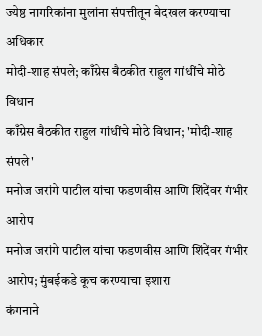ज्येष्ठ नागरिकांना मुलांना संपत्तीतून बेदखल करण्याचा अधिकार
मोदी-शाह संपले; काँग्रेस बैठकीत राहुल गांधींचे मोठे विधान
काँग्रेस बैठकीत राहुल गांधींचे मोठे विधान; 'मोदी-शाह संपले'
मनोज जरांगे पाटील यांचा फडणवीस आणि शिंदेंवर गंभीर आरोप
मनोज जरांगे पाटील यांचा फडणवीस आणि शिंदेंवर गंभीर आरोप; मुंबईकडे कूच करण्याचा इशारा
कंगनाने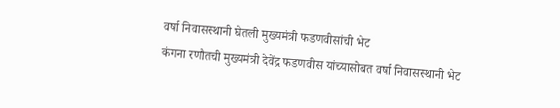वर्षा निवासस्थानी घेतली मुख्यमंत्री फडणवीसांची भेट
कंगना रणौतची मुख्यमंत्री देवेंद्र फडणवीस यांच्यासोबत वर्षा निवासस्थानी भेट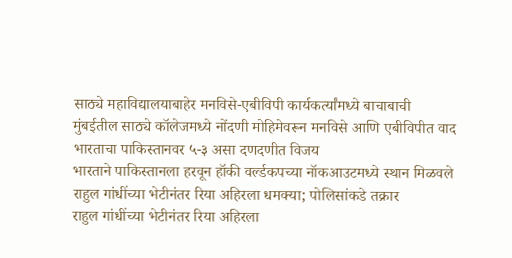साठ्ये महाविद्यालयाबाहेर मनविसे-एबीविपी कार्यकर्त्यांमध्ये बाचाबाची
मुंबईतील साठ्ये कॉलेजमध्ये नोंदणी मोहिमेवरून मनविसे आणि एबीविपीत वाद
भारताचा पाकिस्तानवर ५-३ असा दणदणीत विजय
भारताने पाकिस्तानला हरवून हॉकी वर्ल्डकपच्या नॉकआउटमध्ये स्थान मिळवले
राहुल गांधींच्या भेटीनंतर रिया अहिरला धमक्या; पोलिसांकडे तक्रार
राहुल गांधींच्या भेटीनंतर रिया अहिरला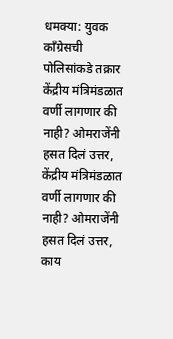धमक्या: युवक काँग्रेसची पोलिसांकडे तक्रार
केंद्रीय मंत्रिमंडळात वर्णी लागणार की नाही? ओमराजेंनी हसत दिलं उत्तर,
केंद्रीय मंत्रिमंडळात वर्णी लागणार की नाही? ओमराजेंनी हसत दिलं उत्तर, काय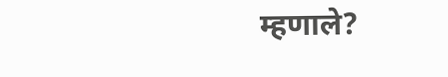म्हणाले?